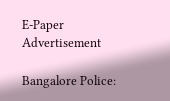E-Paper
Advertisement

Bangalore Police: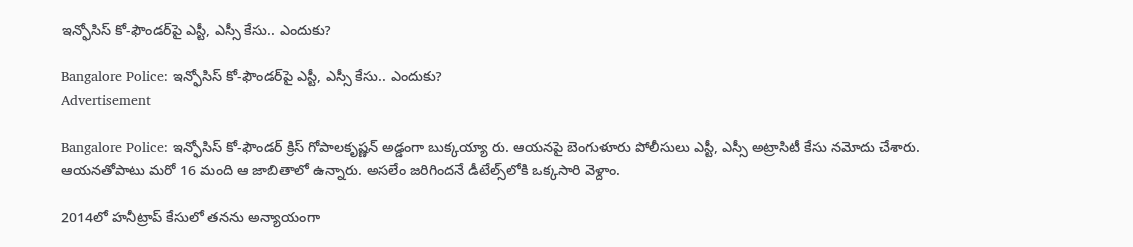ఇన్ఫోసిస్‌ కో-ఫౌండర్‌పై ఎస్టీ, ఎస్సీ కేసు.. ఎందుకు?

Bangalore Police: ఇన్ఫోసిస్‌ కో-ఫౌండర్‌పై ఎస్టీ, ఎస్సీ కేసు.. ఎందుకు?
Advertisement

Bangalore Police: ఇన్ఫోసిస్‌ కో-ఫౌండర్‌ క్రిస్ గోపాలకృష్ణన్ అడ్డంగా బుక్కయ్యా రు. ఆయనపై బెంగుళూరు పోలీసులు ఎస్టీ, ఎస్సీ అట్రాసిటీ కేసు నమోదు చేశారు. ఆయనతోపాటు మరో 16 మంది ఆ జాబితాలో ఉన్నారు. అసలేం జరిగిందనే డీటేల్స్‌లోకి ఒక్కసారి వెళ్దాం.

2014లో హనీ‌ట్రాప్ కేసులో తనను అన్యాయంగా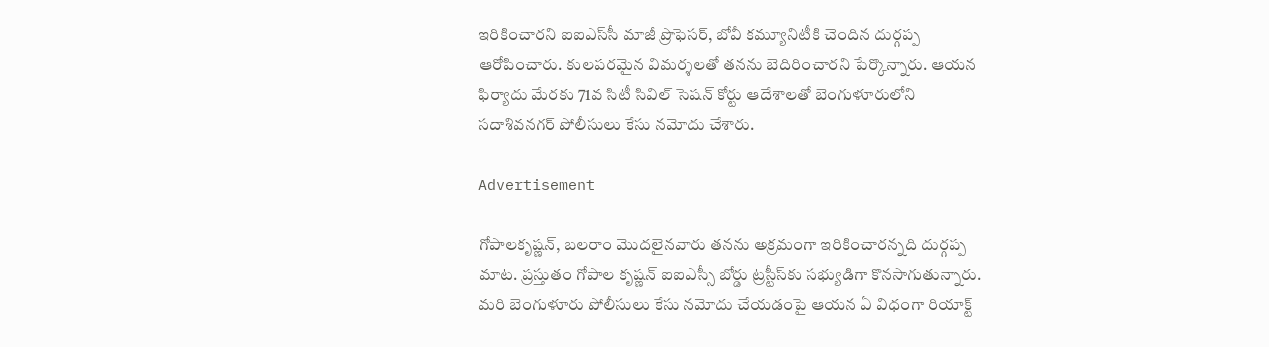ఇరికించారని ఐఐఎస్‌సీ మాజీ ప్రొఫెసర్, బోవీ కమ్యూనిటీకి చెందిన దుర్గప్ప ఆరోపించారు. కులపరమైన విమర్శలతో తనను బెదిరించారని పేర్కొన్నారు. ఆయన ఫిర్యాదు మేరకు 71వ సిటీ సివిల్ సెషన్ కోర్టు ఆదేశాలతో బెంగుళూరులోని సదాశివనగర్ పోలీసులు కేసు నమోదు చేశారు.

Advertisement

గోపాలకృష్ణన్, బలరాం మొదలైనవారు తనను అక్రమంగా ఇరికించారన్నది దుర్గప్ప మాట. ప్రస్తుతం గోపాల కృష్ణన్ ఐఐఎస్సీ బోర్డు ట్రస్టీస్‌కు సభ్యుడిగా కొనసాగుతున్నారు. మరి బెంగుళూరు పోలీసులు కేసు నమోదు చేయడంపై ఆయన ఏ విధంగా రియాక్ట్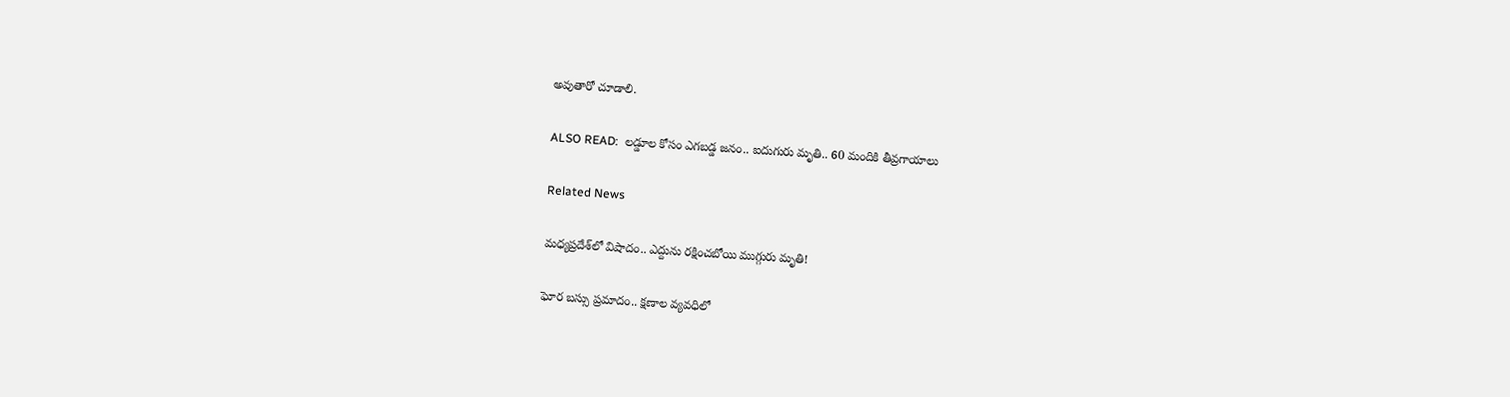అవుతారో చూడాలి.

ALSO READ:  లడ్డూల కోసం ఎగబడ్డ జనం.. ఐదుగురు మృతి.. 60 మందికి తీవ్రగాయాలు

Related News

మధ్యప్రదేశ్‌లో విషాదం.. ఎద్దును రక్షించబోయి ముగ్గురు మృతి!

ఘోర బస్సు ప్రమాదం.. క్షణాల వ్యవధిలో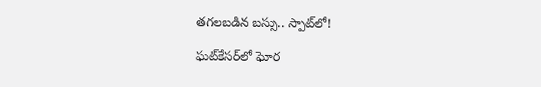తగలబడిన బస్సు.. స్పాట్‌లో!

ఘట్‌కేసర్‌లో ఘోర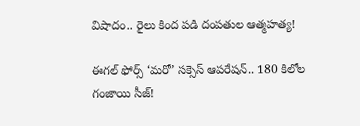విషాదం.. రైలు కింద పడి దంపతుల ఆత్మహత్య!

ఈగల్ ఫోర్స్ ‘మరో’ సక్సెస్ ఆపరేషన్.. 180 కిలోల గంజాయి సీజ్!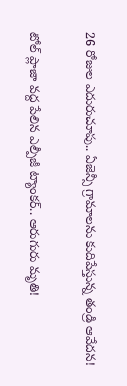26 రోజుల ఎదురుచూపు.. ఏజెన్సీ గ్రామాలను కుదిపేస్తున్న తండ్రి ఆవేదన!

టోల్ ప్లాజా వద్ద పేలిన ఎల్పీజీ ట్యాంకర్.. ఆరుగురు మృతి!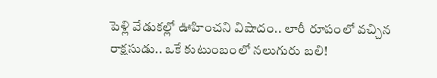పెళ్లి వేడుకల్లో ఊహించని విషాదం.. లారీ రూపంలో వచ్చిన రాక్షసుడు.. ఒకే కుటుంబంలో నలుగురు బలి!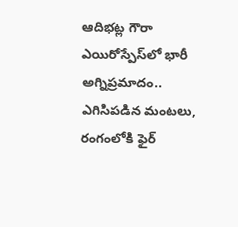ఆదిభట్ల గౌరా ఎయిరోస్పేస్‌లో భారీ అగ్నిప్రమాదం.. ఎగిసిపడిన మంటలు, రంగంలోకి ఫైర్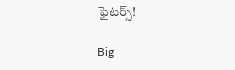ఫైటర్స్!

Big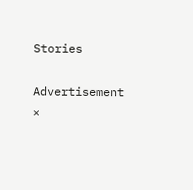Stories

Advertisement
×